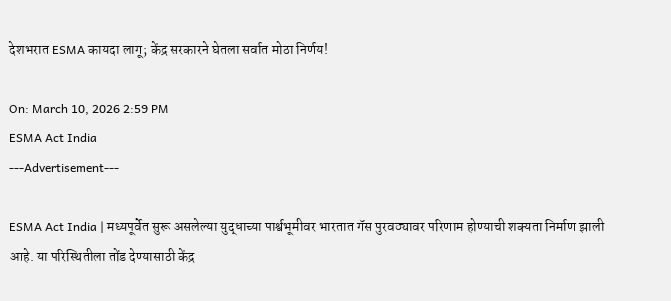देशभरात ESMA कायदा लागू; केंद्र सरकारने घेतला सर्वात मोठा निर्णय!

On: March 10, 2026 2:59 PM
ESMA Act India
---Advertisement---

ESMA Act India | मध्यपूर्वेत सुरू असलेल्या युद्धाच्या पार्श्वभूमीवर भारतात गॅस पुरवठ्यावर परिणाम होण्याची शक्यता निर्माण झाली आहे. या परिस्थितीला तोंड देण्यासाठी केंद्र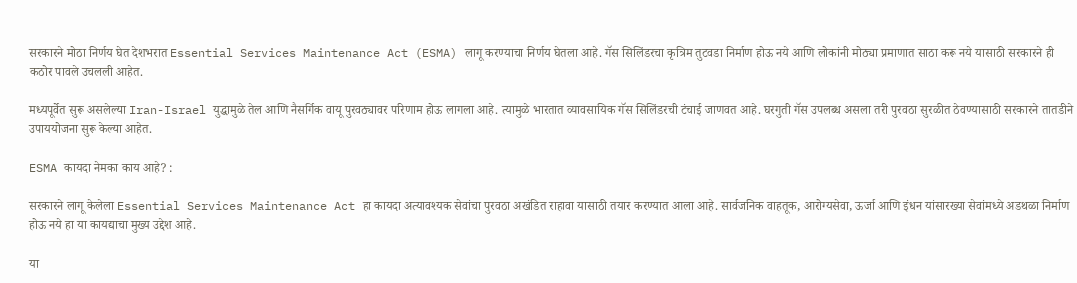सरकारने मोठा निर्णय घेत देशभरात Essential Services Maintenance Act (ESMA) लागू करण्याचा निर्णय घेतला आहे. गॅस सिलिंडरचा कृत्रिम तुटवडा निर्माण होऊ नये आणि लोकांनी मोठ्या प्रमाणात साठा करू नये यासाठी सरकारने ही कठोर पावले उचलली आहेत.

मध्यपूर्वेत सुरू असलेल्या Iran-Israel युद्धामुळे तेल आणि नैसर्गिक वायू पुरवठ्यावर परिणाम होऊ लागला आहे. त्यामुळे भारतात व्यावसायिक गॅस सिलिंडरची टंचाई जाणवत आहे. घरगुती गॅस उपलब्ध असला तरी पुरवठा सुरळीत ठेवण्यासाठी सरकारने तातडीने उपाययोजना सुरू केल्या आहेत.

ESMA कायदा नेमका काय आहे? :

सरकारने लागू केलेला Essential Services Maintenance Act हा कायदा अत्यावश्यक सेवांचा पुरवठा अखंडित राहावा यासाठी तयार करण्यात आला आहे. सार्वजनिक वाहतूक, आरोग्यसेवा, ऊर्जा आणि इंधन यांसारख्या सेवांमध्ये अडथळा निर्माण होऊ नये हा या कायद्याचा मुख्य उद्देश आहे.

या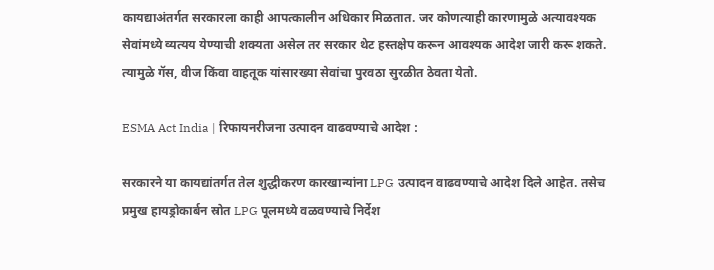कायद्याअंतर्गत सरकारला काही आपत्कालीन अधिकार मिळतात. जर कोणत्याही कारणामुळे अत्यावश्यक सेवांमध्ये व्यत्यय येण्याची शक्यता असेल तर सरकार थेट हस्तक्षेप करून आवश्यक आदेश जारी करू शकते. त्यामुळे गॅस, वीज किंवा वाहतूक यांसारख्या सेवांचा पुरवठा सुरळीत ठेवता येतो.

ESMA Act India | रिफायनरीजना उत्पादन वाढवण्याचे आदेश :

सरकारने या कायद्यांतर्गत तेल शुद्धीकरण कारखान्यांना LPG उत्पादन वाढवण्याचे आदेश दिले आहेत. तसेच प्रमुख हायड्रोकार्बन स्रोत LPG पूलमध्ये वळवण्याचे निर्देश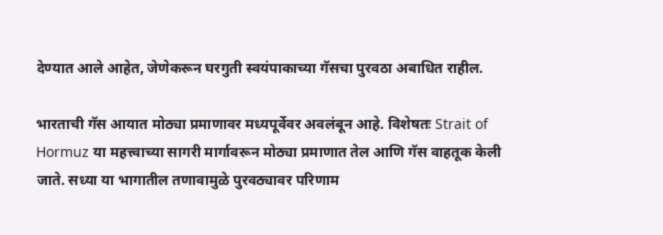देण्यात आले आहेत, जेणेकरून घरगुती स्वयंपाकाच्या गॅसचा पुरवठा अबाधित राहील.

भारताची गॅस आयात मोठ्या प्रमाणावर मध्यपूर्वेवर अवलंबून आहे. विशेषतः Strait of Hormuz या महत्त्वाच्या सागरी मार्गावरून मोठ्या प्रमाणात तेल आणि गॅस वाहतूक केली जाते. सध्या या भागातील तणावामुळे पुरवठ्यावर परिणाम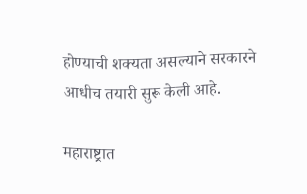होण्याची शक्यता असल्याने सरकारने आधीच तयारी सुरू केली आहे.

महाराष्ट्रात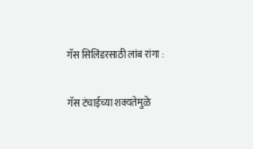गॅस सिलिंडरसाठी लांब रांगा :

गॅस टंचाईच्या शक्यतेमुळे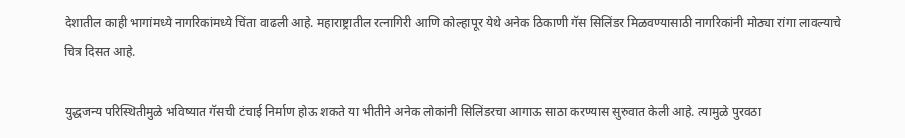देशातील काही भागांमध्ये नागरिकांमध्ये चिंता वाढली आहे. महाराष्ट्रातील रत्नागिरी आणि कोल्हापूर येथे अनेक ठिकाणी गॅस सिलिंडर मिळवण्यासाठी नागरिकांनी मोठ्या रांगा लावल्याचे चित्र दिसत आहे.

युद्धजन्य परिस्थितीमुळे भविष्यात गॅसची टंचाई निर्माण होऊ शकते या भीतीने अनेक लोकांनी सिलिंडरचा आगाऊ साठा करण्यास सुरुवात केली आहे. त्यामुळे पुरवठा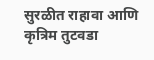सुरळीत राहावा आणि कृत्रिम तुटवडा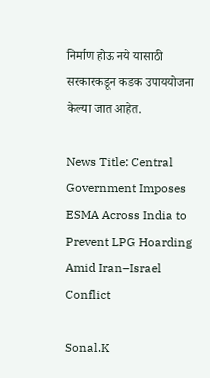निर्माण होऊ नये यासाठी सरकारकडून कडक उपाययोजना केल्या जात आहेत.

News Title: Central Government Imposes ESMA Across India to Prevent LPG Hoarding Amid Iran–Israel Conflict

Sonal.K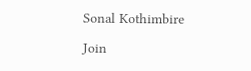Sonal Kothimbire

Join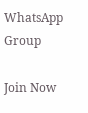WhatsApp Group

Join Now